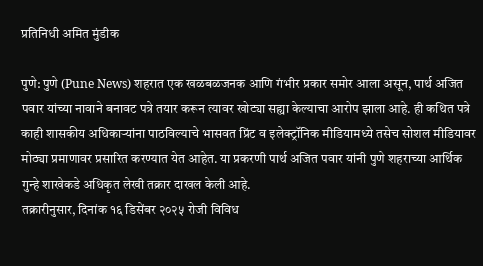प्रतिनिधी अमित मुंडीक

पुणे: पुणे (Pune News) शहरात एक खळबळजनक आणि गंभीर प्रकार समोर आला असून, पार्थ अजित पवार यांच्या नावाने बनावट पत्रे तयार करून त्यावर खोट्या सह्या केल्याचा आरोप झाला आहे. ही कथित पत्रे काही शासकीय अधिकाऱ्यांना पाठविल्याचे भासवत प्रिंट व इलेक्ट्रॉनिक मीडियामध्ये तसेच सोशल मीडियावर मोठ्या प्रमाणावर प्रसारित करण्यात येत आहेत. या प्रकरणी पार्थ अजित पवार यांनी पुणे शहराच्या आर्थिक गुन्हे शाखेकडे अधिकृत लेखी तक्रार दाखल केली आहे.
तक्रारीनुसार, दिनांक १६ डिसेंबर २०२५ रोजी विविध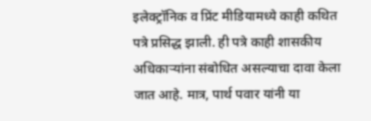इलेक्ट्रॉनिक व प्रिंट मीडियामध्ये काही कथित पत्रे प्रसिद्ध झाली. ही पत्रे काही शासकीय अधिकाऱ्यांना संबोधित असल्याचा दावा केला जात आहे. मात्र, पार्थ पवार यांनी या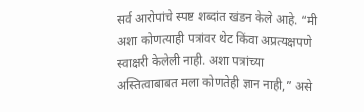सर्व आरोपांचे स्पष्ट शब्दांत खंडन केले आहे. “मी अशा कोणत्याही पत्रांवर थेट किंवा अप्रत्यक्षपणे स्वाक्षरी केलेली नाही. अशा पत्रांच्या अस्तित्वाबाबत मला कोणतेही ज्ञान नाही,” असे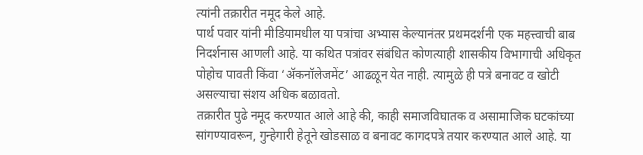त्यांनी तक्रारीत नमूद केले आहे.
पार्थ पवार यांनी मीडियामधील या पत्रांचा अभ्यास केल्यानंतर प्रथमदर्शनी एक महत्त्वाची बाब निदर्शनास आणली आहे. या कथित पत्रांवर संबंधित कोणत्याही शासकीय विभागाची अधिकृत पोहोच पावती किंवा ‘ॲकनॉलेजमेंट’ आढळून येत नाही. त्यामुळे ही पत्रे बनावट व खोटी असल्याचा संशय अधिक बळावतो.
तक्रारीत पुढे नमूद करण्यात आले आहे की, काही समाजविघातक व असामाजिक घटकांच्या सांगण्यावरून, गुन्हेगारी हेतूने खोडसाळ व बनावट कागदपत्रे तयार करण्यात आले आहे. या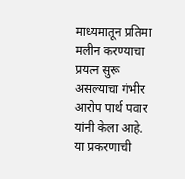माध्यमातून प्रतिमा मलीन करण्याचा प्रयत्न सुरू असल्याचा गंभीर आरोप पार्थ पवार यांनी केला आहे.
या प्रकरणाची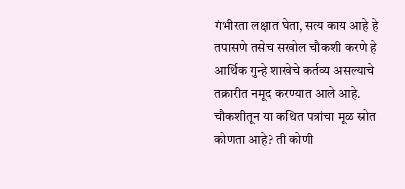गंभीरता लक्षात घेता, सत्य काय आहे हे तपासणे तसेच सखोल चौकशी करणे हे आर्थिक गुन्हे शाखेचे कर्तव्य असल्याचे तक्रारीत नमूद करण्यात आले आहे. चौकशीतून या कथित पत्रांचा मूळ स्रोत कोणता आहे? ती कोणी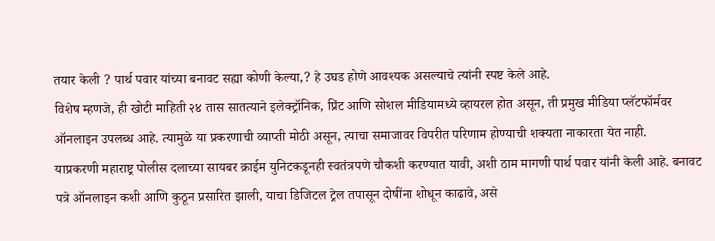तयार केली ? पार्थ पवार यांच्या बनावट सह्या कोणी केल्या,? हे उघड होणे आवश्यक असल्याचे त्यांनी स्पष्ट केले आहे.
विशेष म्हणजे, ही खोटी माहिती २४ तास सातत्याने इलेक्ट्रॉनिक, प्रिंट आणि सोशल मीडियामध्ये व्हायरल होत असून, ती प्रमुख मीडिया प्लॅटफॉर्मवर ऑनलाइन उपलब्ध आहे. त्यामुळे या प्रकरणाची व्याप्ती मोठी असून, त्याचा समाजावर विपरीत परिणाम होण्याची शक्यता नाकारता येत नाही.
याप्रकरणी महाराष्ट्र पोलीस दलाच्या सायबर क्राईम युनिटकडूनही स्वतंत्रपणे चौकशी करण्यात यावी, अशी ठाम मागणी पार्थ पवार यांनी केली आहे. बनावट पत्रे ऑनलाइन कशी आणि कुठून प्रसारित झाली, याचा डिजिटल ट्रेल तपासून दोषींना शोधून काढावे, असे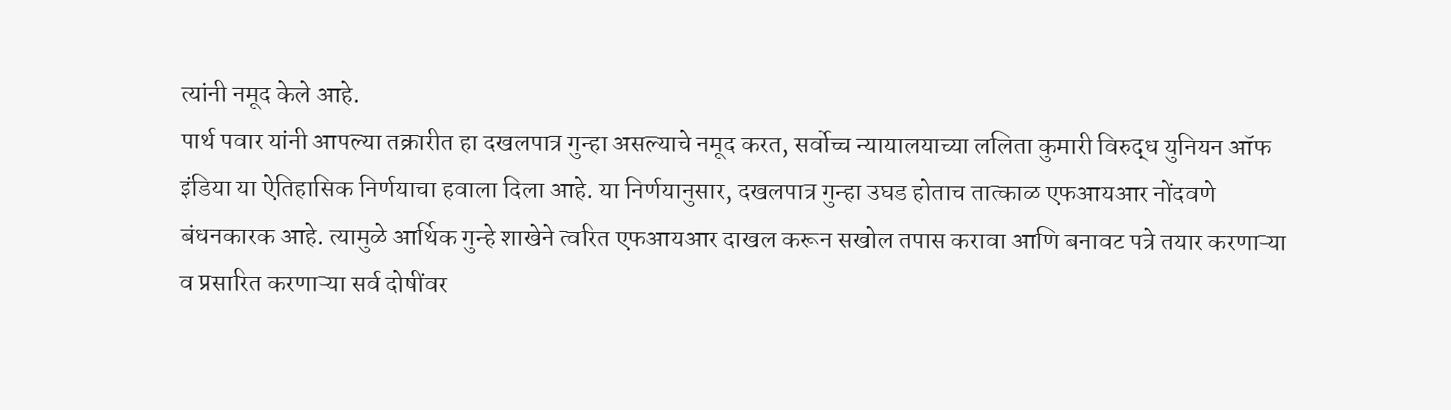त्यांनी नमूद केले आहे.
पार्थ पवार यांनी आपल्या तक्रारीत हा दखलपात्र गुन्हा असल्याचे नमूद करत, सर्वोच्च न्यायालयाच्या ललिता कुमारी विरुद्ध युनियन ऑफ इंडिया या ऐतिहासिक निर्णयाचा हवाला दिला आहे. या निर्णयानुसार, दखलपात्र गुन्हा उघड होताच तात्काळ एफआयआर नोंदवणे बंधनकारक आहे. त्यामुळे आर्थिक गुन्हे शाखेने त्वरित एफआयआर दाखल करून सखोल तपास करावा आणि बनावट पत्रे तयार करणाऱ्या व प्रसारित करणाऱ्या सर्व दोषींवर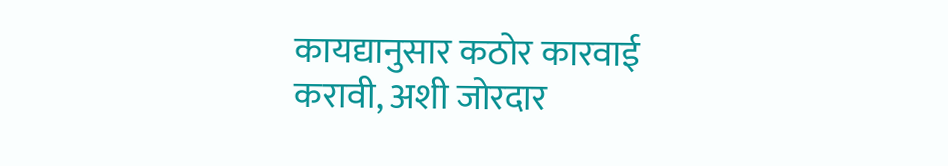कायद्यानुसार कठोर कारवाई करावी, अशी जोरदार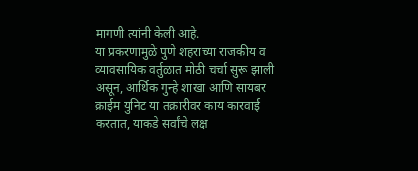मागणी त्यांनी केली आहे.
या प्रकरणामुळे पुणे शहराच्या राजकीय व व्यावसायिक वर्तुळात मोठी चर्चा सुरू झाली असून, आर्थिक गुन्हे शाखा आणि सायबर क्राईम युनिट या तक्रारीवर काय कारवाई करतात, याकडे सर्वांचे लक्ष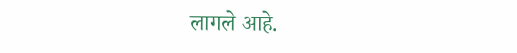लागले आहे.